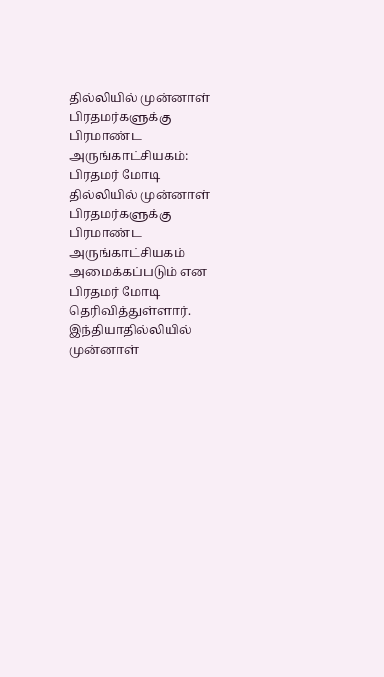தில்லியில் முன்னாள் பிரதமர்களுக்கு பிரமாண்ட அருங்காட்சியகம்: பிரதமர் மோடி
தில்லியில் முன்னாள் பிரதமர்களுக்கு பிரமாண்ட அருங்காட்சியகம் அமைக்கப்படும் என பிரதமர் மோடி தெரிவித்துள்ளார்.
இந்தியாதில்லியில் முன்னாள்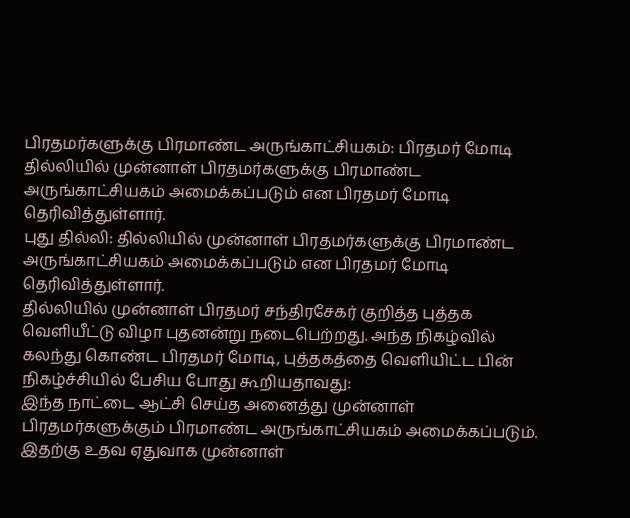பிரதமர்களுக்கு பிரமாண்ட அருங்காட்சியகம்: பிரதமர் மோடி
தில்லியில் முன்னாள் பிரதமர்களுக்கு பிரமாண்ட அருங்காட்சியகம் அமைக்கப்படும் என பிரதமர் மோடி தெரிவித்துள்ளார்.
புது தில்லி: தில்லியில் முன்னாள் பிரதமர்களுக்கு பிரமாண்ட அருங்காட்சியகம் அமைக்கப்படும் என பிரதமர் மோடி தெரிவித்துள்ளார்.
தில்லியில் முன்னாள் பிரதமர் சந்திரசேகர் குறித்த புத்தக வெளியீட்டு விழா புதனன்று நடைபெற்றது. அந்த நிகழ்வில் கலந்து கொண்ட பிரதமர் மோடி, புத்தகத்தை வெளியிட்ட பின் நிகழ்ச்சியில் பேசிய போது கூறியதாவது:
இந்த நாட்டை ஆட்சி செய்த அனைத்து முன்னாள் பிரதமர்களுக்கும் பிரமாண்ட அருங்காட்சியகம் அமைக்கப்படும். இதற்கு உதவ ஏதுவாக முன்னாள்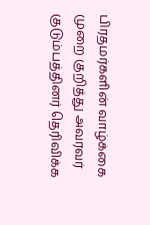பிரதமர்களின் வாழ்க்கை முறை குறித்து அவரவர் குடும்பத்தினர் தெரிவிக்க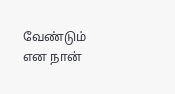வேண்டும் என நான்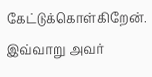கேட்டுக்கொள்கிறேன்.
இவ்வாறு அவர்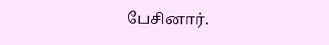பேசினார்.